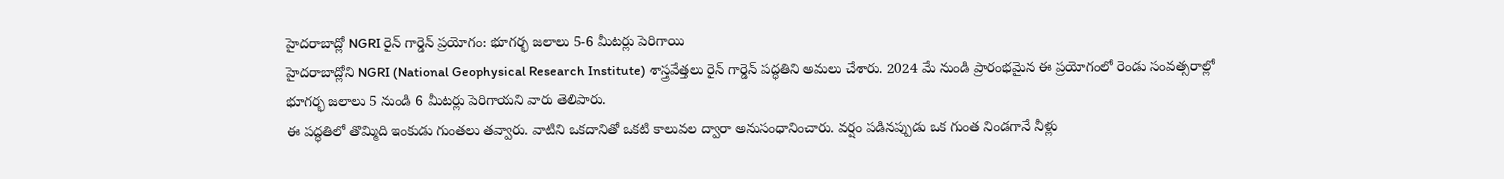హైదరాబాద్లో NGRI రైన్ గార్డెన్ ప్రయోగం: భూగర్భ జలాలు 5-6 మీటర్లు పెరిగాయి
హైదరాబాద్లోని NGRI (National Geophysical Research Institute) శాస్త్రవేత్తలు రైన్ గార్డెన్ పద్ధతిని అమలు చేశారు. 2024 మే నుండి ప్రారంభమైన ఈ ప్రయోగంలో రెండు సంవత్సరాల్లో భూగర్భ జలాలు 5 నుండి 6 మీటర్లు పెరిగాయని వారు తెలిపారు.
ఈ పద్ధతిలో తొమ్మిది ఇంకుడు గుంతలు తవ్వారు. వాటిని ఒకదానితో ఒకటి కాలువల ద్వారా అనుసంధానించారు. వర్షం పడినప్పుడు ఒక గుంత నిండగానే నీళ్లు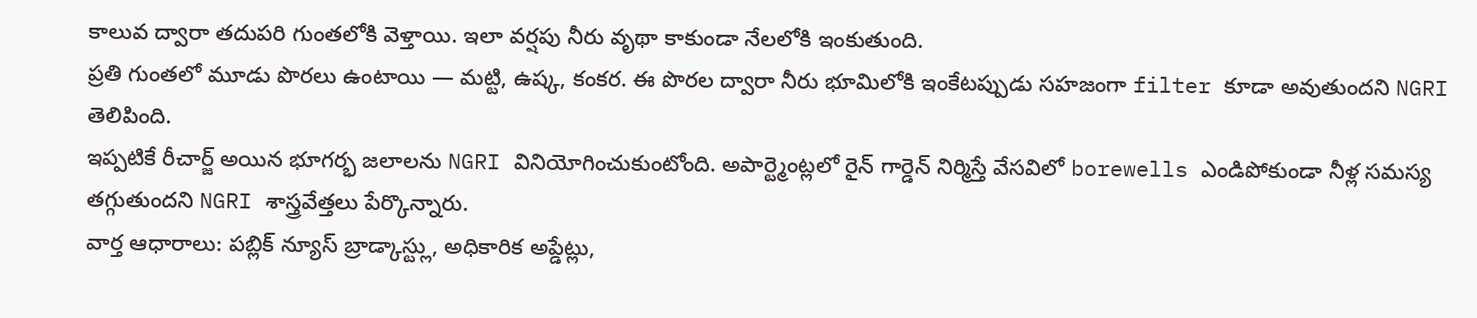కాలువ ద్వారా తదుపరి గుంతలోకి వెళ్తాయి. ఇలా వర్షపు నీరు వృథా కాకుండా నేలలోకి ఇంకుతుంది.
ప్రతి గుంతలో మూడు పొరలు ఉంటాయి — మట్టి, ఉష్క, కంకర. ఈ పొరల ద్వారా నీరు భూమిలోకి ఇంకేటప్పుడు సహజంగా filter కూడా అవుతుందని NGRI తెలిపింది.
ఇప్పటికే రీచార్జ్ అయిన భూగర్భ జలాలను NGRI వినియోగించుకుంటోంది. అపార్ట్మెంట్లలో రైన్ గార్డెన్ నిర్మిస్తే వేసవిలో borewells ఎండిపోకుండా నీళ్ల సమస్య తగ్గుతుందని NGRI శాస్త్రవేత్తలు పేర్కొన్నారు.
వార్త ఆధారాలు: పబ్లిక్ న్యూస్ బ్రాడ్కాస్ట్లు, అధికారిక అప్డేట్లు,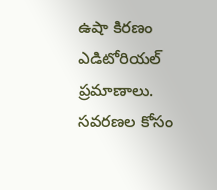ఉషా కిరణం ఎడిటోరియల్ ప్రమాణాలు.
సవరణల కోసం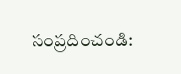సంప్రదించండి: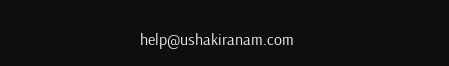help@ushakiranam.com